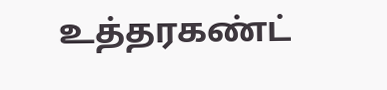உத்தரகண்ட்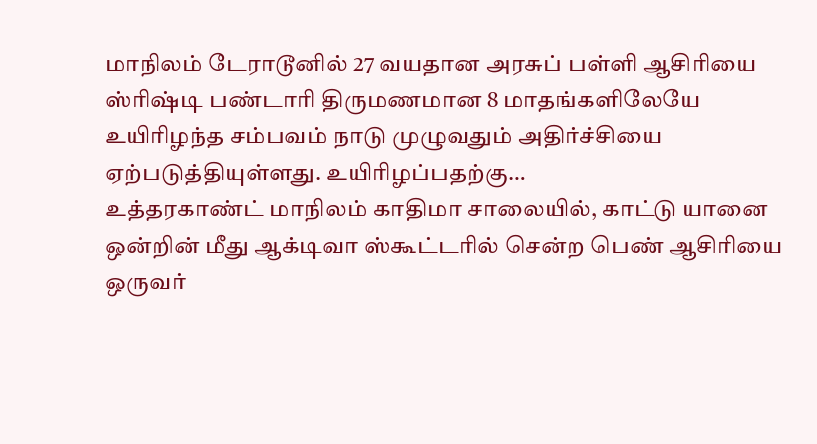மாநிலம் டேராடூனில் 27 வயதான அரசுப் பள்ளி ஆசிரியை ஸ்ரிஷ்டி பண்டாரி திருமணமான 8 மாதங்களிலேயே உயிரிழந்த சம்பவம் நாடு முழுவதும் அதிர்ச்சியை ஏற்படுத்தியுள்ளது. உயிரிழப்பதற்கு…
உத்தரகாண்ட் மாநிலம் காதிமா சாலையில், காட்டு யானை ஒன்றின் மீது ஆக்டிவா ஸ்கூட்டரில் சென்ற பெண் ஆசிரியை ஒருவர்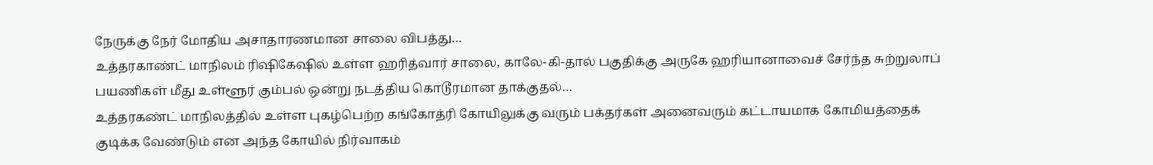நேருக்கு நேர் மோதிய அசாதாரணமான சாலை விபத்து…
உத்தரகாண்ட் மாநிலம் ரிஷிகேஷில் உள்ள ஹரித்வார் சாலை, காலே-கி-தால் பகுதிக்கு அருகே ஹரியானாவைச் சேர்ந்த சுற்றுலாப் பயணிகள் மீது உள்ளூர் கும்பல் ஒன்று நடத்திய கொடூரமான தாக்குதல்…
உத்தரகண்ட் மாநிலத்தில் உள்ள புகழ்பெற்ற கங்கோத்ரி கோயிலுக்கு வரும் பக்தர்கள் அனைவரும் கட்டாயமாக கோமியத்தைக் குடிக்க வேண்டும் என அந்த கோயில் நிர்வாகம்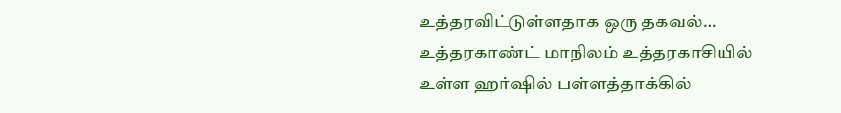உத்தரவிட்டுள்ளதாக ஒரு தகவல்…
உத்தரகாண்ட் மாநிலம் உத்தரகாசியில் உள்ள ஹர்ஷில் பள்ளத்தாக்கில்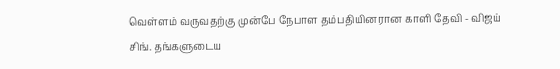வெள்ளம் வருவதற்கு முன்பே நேபாள தம்பதியினரான காளி தேவி - விஜய் சிங். தங்களுடைய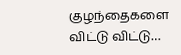குழந்தைகளை விட்டு விட்டு…